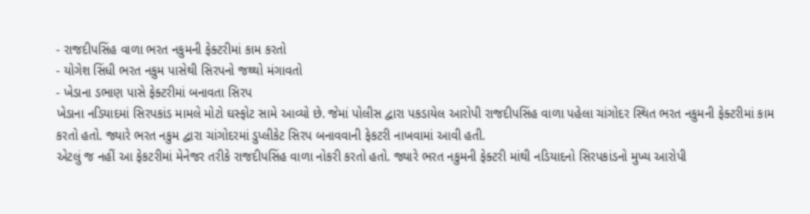- રાજદીપસિંહ વાળા ભરત નકુમની ફેક્ટરીમાં કામ કરતો
- યોગેશ સિંધી ભરત નકુમ પાસેથી સિરપનો જથ્થો મંગાવતો
- ખેડાના ડભાણ પાસે ફેક્ટરીમાં બનાવતા સિરપ
ખેડાના નડિયાદમાં સિરપકાંડ મામલે મોટો ઘસ્ફોટ સામે આવ્યો છે. જેમાં પોલીસ દ્વારા પકડાયેલ આરોપી રાજદીપસિંહ વાળા પહેલા ચાંગોદર સ્થિત ભરત નકુમની ફેક્ટરીમાં કામ કરતો હતો. જ્યારે ભરત નકુમ દ્વારા ચાંગોદરમાં ડુપ્લીકેટ સિરપ બનાવવાની ફેકટરી નાખવામાં આવી હતી.
એટલું જ નહીં આ ફેકટરીમાં મેનેજર તરીકે રાજદીપસિંહ વાળા નોકરી કરતો હતો. જ્યારે ભરત નકુમની ફેક્ટરી માંથી નડિયાદનો સિરપકાંડનો મુખ્ય આરોપી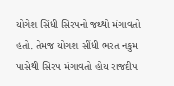યોગેશ સિંધી સિરપનો જથ્થો મંગાવતો હતો. તેમજ યોગશ સીંધી ભરત નકુમ પાસેથી સિરપ મંગાવતો હોય રાજદીપ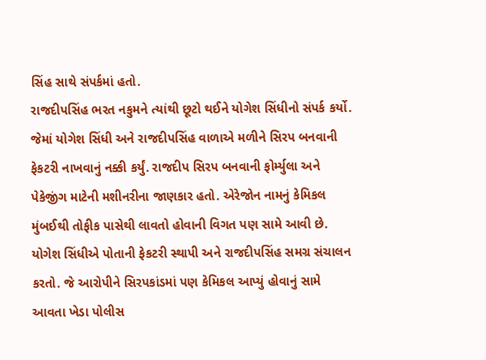સિંહ સાથે સંપર્કમાં હતો.
રાજદીપસિંહ ભરત નકુમને ત્યાંથી છૂટો થઈને યોગેશ સિંધીનો સંપર્ક કર્યો. જેમાં યોગેશ સિંધી અને રાજદીપસિંહ વાળાએ મળીને સિરપ બનવાની ફેકટરી નાખવાનું નક્કી કર્યું. રાજદીપ સિરપ બનવાની ફોર્મ્યુલા અને પેકેજીંગ માટેની મશીનરીના જાણકાર હતો. એરેજોન નામનું કેમિકલ મુંબઈથી તોફીક પાસેથી લાવતો હોવાની વિગત પણ સામે આવી છે.
યોગેશ સિંધીએ પોતાની ફેકટરી સ્થાપી અને રાજદીપસિંહ સમગ્ર સંચાલન કરતો. જે આરોપીને સિરપકાંડમાં પણ કેમિકલ આપ્યું હોવાનું સામે આવતા ખેડા પોલીસ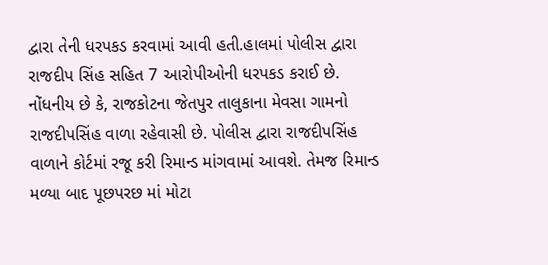દ્વારા તેની ધરપકડ કરવામાં આવી હતી.હાલમાં પોલીસ દ્વારા રાજદીપ સિંહ સહિત 7 આરોપીઓની ધરપકડ કરાઈ છે.
નોંધનીય છે કે, રાજકોટના જેતપુર તાલુકાના મેવસા ગામનો રાજદીપસિંહ વાળા રહેવાસી છે. પોલીસ દ્વારા રાજદીપસિંહ વાળાને કોર્ટમાં રજૂ કરી રિમાન્ડ માંગવામાં આવશે. તેમજ રિમાન્ડ મળ્યા બાદ પૂછપરછ માં મોટા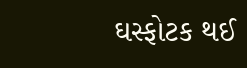ઘસ્ફોટક થઈ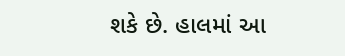શકે છે. હાલમાં આ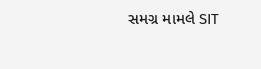સમગ્ર મામલે SIT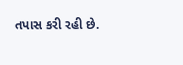તપાસ કરી રહી છે.